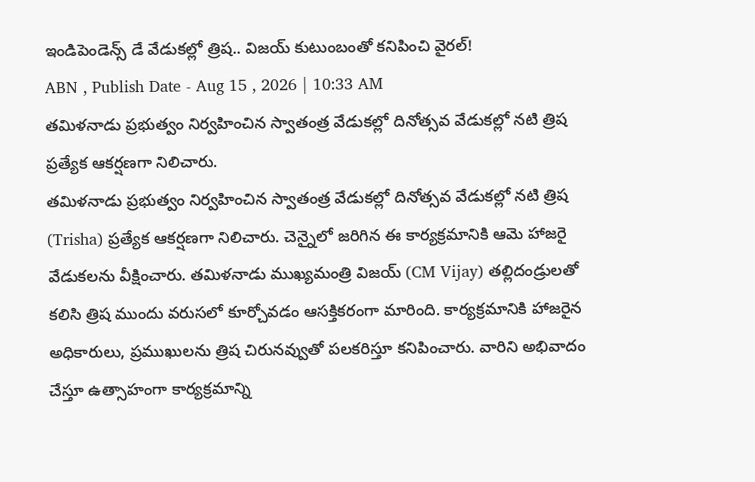ఇండిపెండెన్స్ డే వేడుకల్లో త్రిష.. విజయ్ కుటుంబంతో కనిపించి వైరల్!
ABN , Publish Date - Aug 15 , 2026 | 10:33 AM
తమిళనాడు ప్రభుత్వం నిర్వహించిన స్వాతంత్ర వేడుకల్లో దినోత్సవ వేడుకల్లో నటి త్రిష ప్రత్యేక ఆకర్షణగా నిలిచారు.
తమిళనాడు ప్రభుత్వం నిర్వహించిన స్వాతంత్ర వేడుకల్లో దినోత్సవ వేడుకల్లో నటి త్రిష (Trisha) ప్రత్యేక ఆకర్షణగా నిలిచారు. చెన్నైలో జరిగిన ఈ కార్యక్రమానికి ఆమె హాజరై వేడుకలను వీక్షించారు. తమిళనాడు ముఖ్యమంత్రి విజయ్ (CM Vijay) తల్లిదండ్రులతో కలిసి త్రిష ముందు వరుసలో కూర్చోవడం ఆసక్తికరంగా మారింది. కార్యక్రమానికి హాజరైన అధికారులు, ప్రముఖులను త్రిష చిరునవ్వుతో పలకరిస్తూ కనిపించారు. వారిని అభివాదం చేస్తూ ఉత్సాహంగా కార్యక్రమాన్ని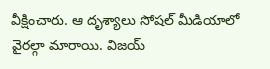వీక్షించారు. ఆ దృశ్యాలు సోషల్ మీడియాలో వైరల్గా మారాయి. విజయ్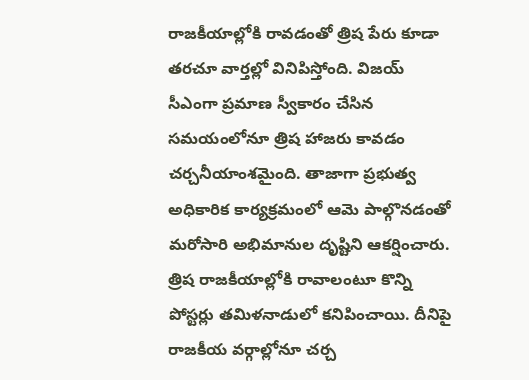రాజకీయాల్లోకి రావడంతో త్రిష పేరు కూడా తరచూ వార్తల్లో వినిపిస్తోంది. విజయ్ సీఎంగా ప్రమాణ స్వీకారం చేసిన సమయంలోనూ త్రిష హాజరు కావడం చర్చనీయాంశమైంది. తాజాగా ప్రభుత్వ అధికారిక కార్యక్రమంలో ఆమె పాల్గొనడంతో మరోసారి అభిమానుల దృష్టిని ఆకర్షించారు.
త్రిష రాజకీయాల్లోకి రావాలంటూ కొన్ని పోస్టర్లు తమిళనాడులో కనిపించాయి. దీనిపై రాజకీయ వర్గాల్లోనూ చర్చ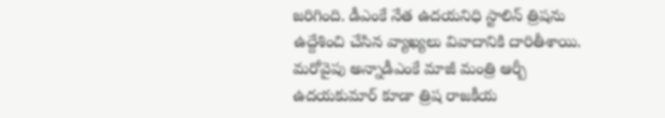జరిగింది. డీఎంకే నేత ఉదయనిధి స్టాలిన్ త్రిషను ఉద్దేశించి చేసిన వ్యాఖ్యలు వివాదానికి దారితీశాయి. మరోవైపు అన్నాడీఎంకే మాజీ మంత్రి ఆర్బీ ఉదయకుమార్ కూడా త్రిష రాజకీయ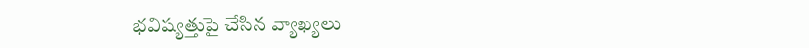భవిష్యత్తుపై చేసిన వ్యాఖ్యలు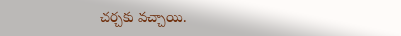చర్చకు వచ్చాయి.